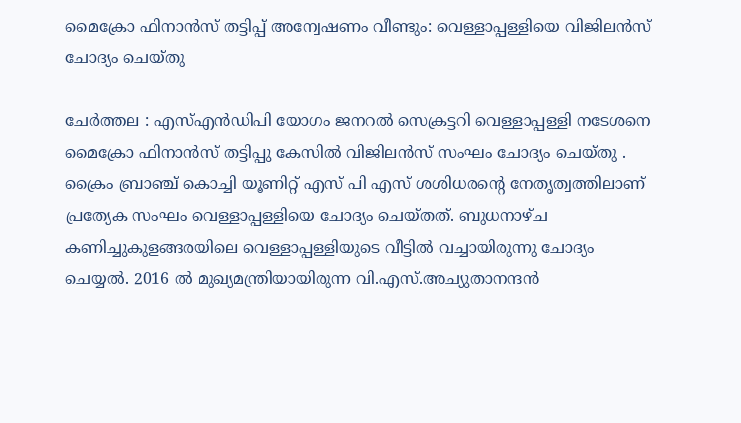മൈക്രോ ഫിനാൻസ് തട്ടിപ്പ് അന്വേഷണം വീണ്ടും: വെള്ളാപ്പള്ളിയെ വിജിലൻസ് ചോദ്യം ചെയ്തു

ചേർത്തല : എസ്എൻഡിപി യോഗം ജനറൽ സെക്രട്ടറി വെള്ളാപ്പള്ളി നടേശനെ മൈക്രോ ഫിനാൻസ് തട്ടിപ്പു കേസിൽ വിജിലൻസ് സംഘം ചോദ്യം ചെയ്തു . ക്രൈം ബ്രാഞ്ച് കൊച്ചി യൂണിറ്റ് എസ് പി എസ് ശശിധരന്റെ നേതൃത്വത്തിലാണ് പ്രത്യേക സംഘം വെള്ളാപ്പള്ളിയെ ചോദ്യം ചെയ്തത്. ബുധനാഴ്ച കണിച്ചുകുളങ്ങരയിലെ വെള്ളാപ്പള്ളിയുടെ വീട്ടിൽ വച്ചായിരുന്നു ചോദ്യം ചെയ്യൽ. 2016 ൽ മുഖ്യമന്ത്രിയായിരുന്ന വി.എസ്.അച്യുതാനന്ദൻ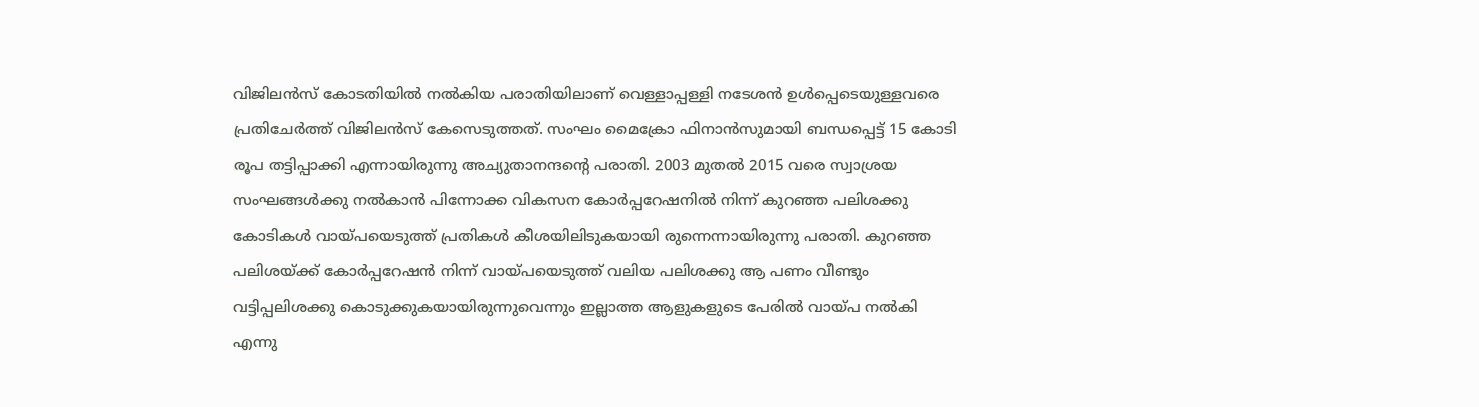വിജിലൻസ് കോടതിയിൽ നൽകിയ പരാതിയിലാണ് വെള്ളാപ്പള്ളി നടേശൻ ഉൾപ്പെടെയുള്ളവരെ പ്രതിചേർത്ത് വിജിലൻസ് കേസെടുത്തത്. സംഘം മൈക്രോ ഫിനാൻസുമായി ബന്ധപ്പെട്ട് 15 കോടി രൂപ തട്ടിപ്പാക്കി എന്നായിരുന്നു അച്യുതാനന്ദൻ്റെ പരാതി. 2003 മുതൽ 2015 വരെ സ്വാശ്രയ സംഘങ്ങൾക്കു നൽകാൻ പിന്നോക്ക വികസന കോർപ്പറേഷനിൽ നിന്ന് കുറഞ്ഞ പലിശക്കു കോടികൾ വായ്പയെടുത്ത് പ്രതികൾ കീശയിലിടുകയായി രുന്നെന്നായിരുന്നു പരാതി. കുറഞ്ഞ പലിശയ്ക്ക് കോർപ്പറേഷൻ നിന്ന് വായ്പയെടുത്ത് വലിയ പലിശക്കു ആ പണം വീണ്ടും വട്ടിപ്പലിശക്കു കൊടുക്കുകയായിരുന്നുവെന്നും ഇല്ലാത്ത ആളുകളുടെ പേരിൽ വായ്പ നൽകി എന്നു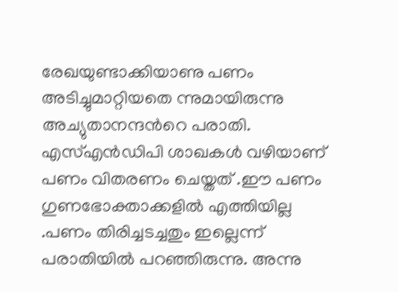രേഖയുണ്ടാക്കിയാണു പണം അടിച്ചുമാറ്റിയതെ ന്നുമായിരുന്നു അച്യുതാനന്ദൻറെ പരാതി. എസ്എൻഡിപി ശാഖകൾ വഴിയാണ് പണം വിതരണം ചെയ്തത് .ഈ പണം ഗുണഭോക്താക്കളിൽ എത്തിയില്ല .പണം തിരിച്ചടച്ചതും ഇല്ലെന്ന് പരാതിയിൽ പറഞ്ഞിരുന്നു. അന്നു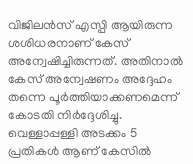വിജിലൻസ് എസ്പി ആയിരുന്ന ശശിധരനാണ് കേസ് അന്വേഷിച്ചിരുന്നത്. അതിനാൽ കേസ് അന്വേഷണം അദ്ദേഹം തന്നെ പൂർത്തിയാക്കണമെന്ന് കോടതി നിർദ്ദേശിച്ചു. വെള്ളാപ്പള്ളി അടക്കം 5 പ്രതികൾ ആണ് കേസിൽ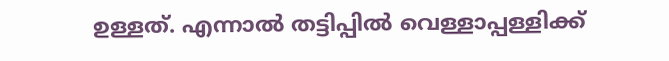ഉള്ളത്. എന്നാൽ തട്ടിപ്പിൽ വെള്ളാപ്പള്ളിക്ക്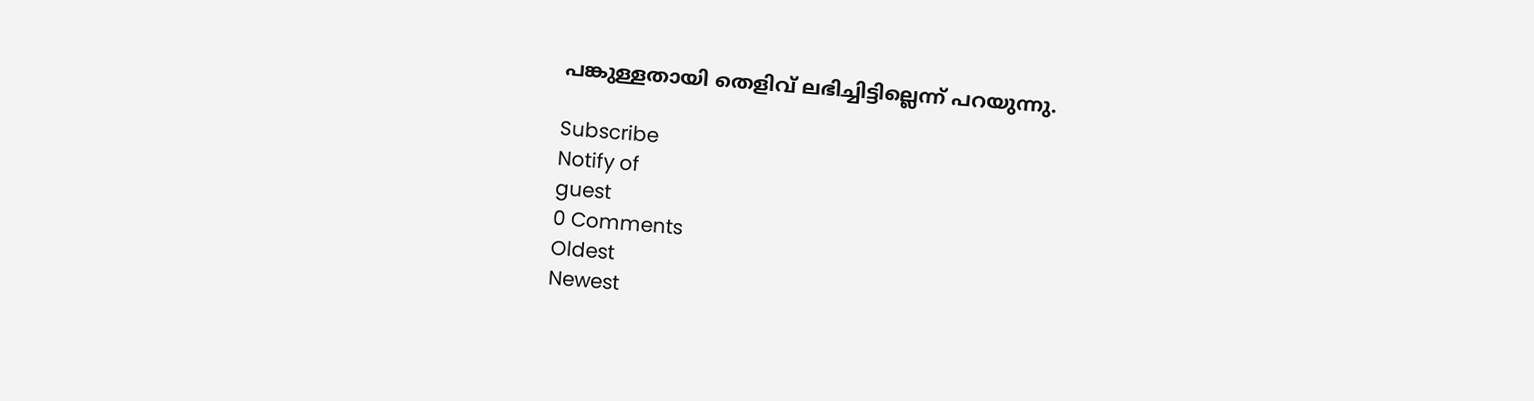പങ്കുള്ളതായി തെളിവ് ലഭിച്ചിട്ടില്ലെന്ന് പറയുന്നു.

Subscribe
Notify of
guest
0 Comments
Oldest
Newest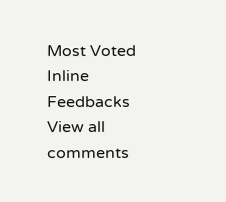Most Voted
Inline Feedbacks
View all comments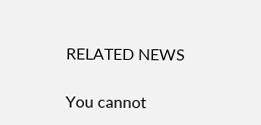RELATED NEWS

You cannot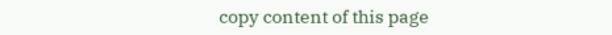copy content of this page